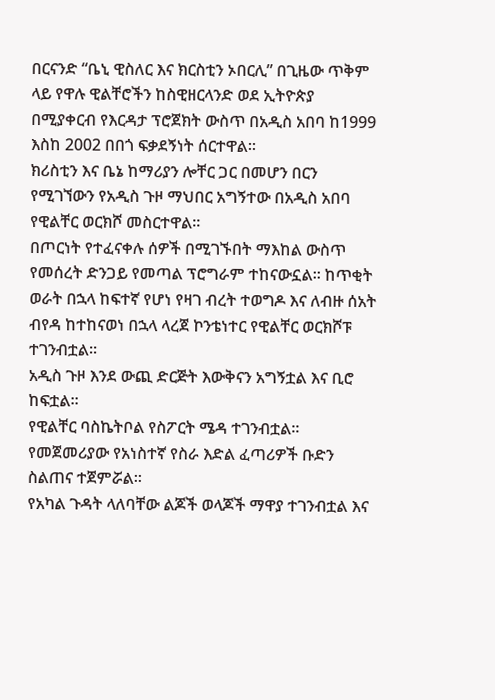በርናንድ “ቤኒ ዊስለር እና ክርስቲን ኦበርሊ” በጊዜው ጥቅም ላይ የዋሉ ዊልቸሮችን ከስዊዘርላንድ ወደ ኢትዮጵያ በሚያቀርብ የእርዳታ ፕሮጀክት ውስጥ በአዲስ አበባ ከ1999 እስከ 2002 በበጎ ፍቃደኝነት ሰርተዋል፡፡
ክሪስቲን እና ቤኔ ከማሪያን ሎቸር ጋር በመሆን በርን የሚገኘውን የአዲስ ጉዞ ማህበር አግኝተው በአዲስ አበባ የዊልቸር ወርክሾ መስርተዋል፡፡
በጦርነት የተፈናቀሉ ሰዎች በሚገኙበት ማእከል ውስጥ የመሰረት ድንጋይ የመጣል ፕሮግራም ተከናውኗል፡፡ ከጥቂት ወራት በኋላ ከፍተኛ የሆነ የዛገ ብረት ተወግዶ እና ለብዙ ሰአት ብየዳ ከተከናወነ በኋላ ላረጀ ኮንቴነተር የዊልቸር ወርክሾፑ ተገንብቷል፡፡
አዲስ ጉዞ እንደ ውጪ ድርጅት እውቅናን አግኝቷል እና ቢሮ ከፍቷል፡፡
የዊልቸር ባስኬትቦል የስፖርት ሜዳ ተገንብቷል፡፡
የመጀመሪያው የአነስተኛ የስራ እድል ፈጣሪዎች ቡድን ስልጠና ተጀምሯል፡፡
የአካል ጉዳት ላለባቸው ልጆች ወላጆች ማዋያ ተገንብቷል እና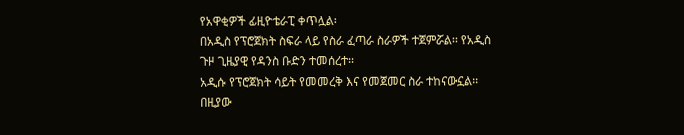የአዋቂዎች ፊዚዮቴራፒ ቀጥሏል፡
በአዲስ የፕሮጀክት ስፍራ ላይ የስራ ፈጣራ ስራዎች ተጀምሯል፡፡ የአዲስ ጉዞ ጊዜያዊ የዳንስ ቡድን ተመሰረተ፡፡
አዲሱ የፕሮጀክት ሳይት የመመረቅ እና የመጀመር ስራ ተከናውኗል፡፡ በዚያው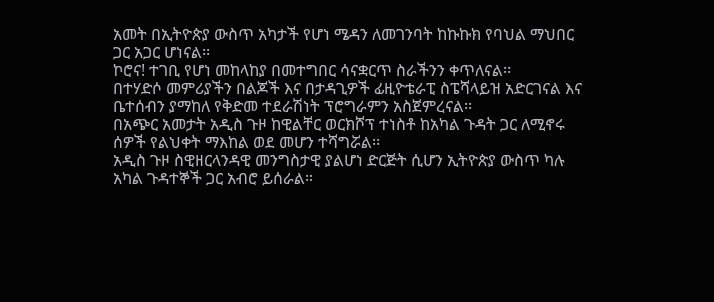አመት በኢትዮጵያ ውስጥ አካታች የሆነ ሜዳን ለመገንባት ከኩኩክ የባህል ማህበር ጋር አጋር ሆነናል፡፡
ኮሮና! ተገቢ የሆነ መከላከያ በመተግበር ሳናቋርጥ ስራችንን ቀጥለናል፡፡
በተሃድሶ መምሪያችን በልጆች እና በታዳጊዎች ፊዚዮቴራፒ ስፔሻላይዝ አድርገናል እና ቤተሰብን ያማከለ የቅድመ ተደራሽነት ፕሮግራምን አስጀምረናል፡፡
በአጭር አመታት አዲስ ጉዞ ከዊልቸር ወርክሾፕ ተነስቶ ከአካል ጉዳት ጋር ለሚኖሩ ሰዎች የልህቀት ማእከል ወደ መሆን ተሻግሯል፡፡
አዲስ ጉዞ ስዊዘርላንዳዊ መንግስታዊ ያልሆነ ድርጅት ሲሆን ኢትዮጵያ ውስጥ ካሉ አካል ጉዳተኞች ጋር አብሮ ይሰራል።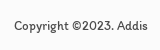Copyright ©2023. Addis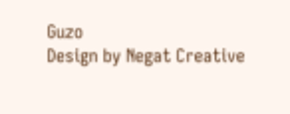Guzo
Design by Negat Creative